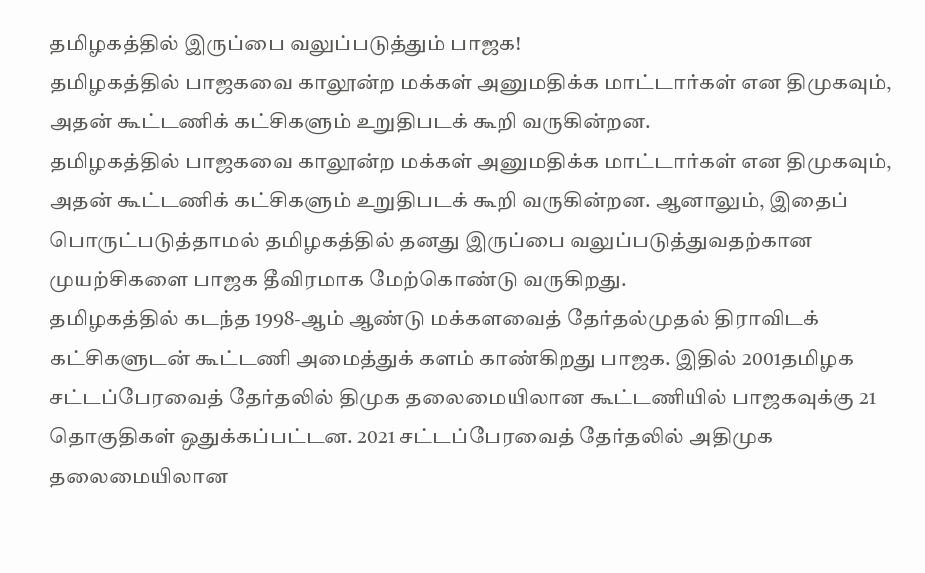தமிழகத்தில் இருப்பை வலுப்படுத்தும் பாஜக!
தமிழகத்தில் பாஜகவை காலூன்ற மக்கள் அனுமதிக்க மாட்டார்கள் என திமுகவும், அதன் கூட்டணிக் கட்சிகளும் உறுதிபடக் கூறி வருகின்றன.
தமிழகத்தில் பாஜகவை காலூன்ற மக்கள் அனுமதிக்க மாட்டார்கள் என திமுகவும், அதன் கூட்டணிக் கட்சிகளும் உறுதிபடக் கூறி வருகின்றன. ஆனாலும், இதைப் பொருட்படுத்தாமல் தமிழகத்தில் தனது இருப்பை வலுப்படுத்துவதற்கான முயற்சிகளை பாஜக தீவிரமாக மேற்கொண்டு வருகிறது.
தமிழகத்தில் கடந்த 1998-ஆம் ஆண்டு மக்களவைத் தேர்தல்முதல் திராவிடக் கட்சிகளுடன் கூட்டணி அமைத்துக் களம் காண்கிறது பாஜக. இதில் 2001தமிழக சட்டப்பேரவைத் தேர்தலில் திமுக தலைமையிலான கூட்டணியில் பாஜகவுக்கு 21 தொகுதிகள் ஒதுக்கப்பட்டன. 2021 சட்டப்பேரவைத் தேர்தலில் அதிமுக தலைமையிலான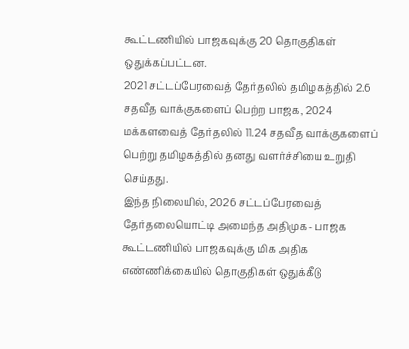கூட்டணியில் பாஜகவுக்கு 20 தொகுதிகள் ஒதுக்கப்பட்டன.
2021 சட்டப்பேரவைத் தேர்தலில் தமிழகத்தில் 2.6 சதவீத வாக்குகளைப் பெற்ற பாஜக, 2024 மக்களவைத் தேர்தலில் 11.24 சதவீத வாக்குகளைப் பெற்று தமிழகத்தில் தனது வளர்ச்சியை உறுதி செய்தது.
இந்த நிலையில், 2026 சட்டப்பேரவைத் தேர்தலையொட்டி அமைந்த அதிமுக- பாஜக கூட்டணியில் பாஜகவுக்கு மிக அதிக எண்ணிக்கையில் தொகுதிகள் ஒதுக்கீடு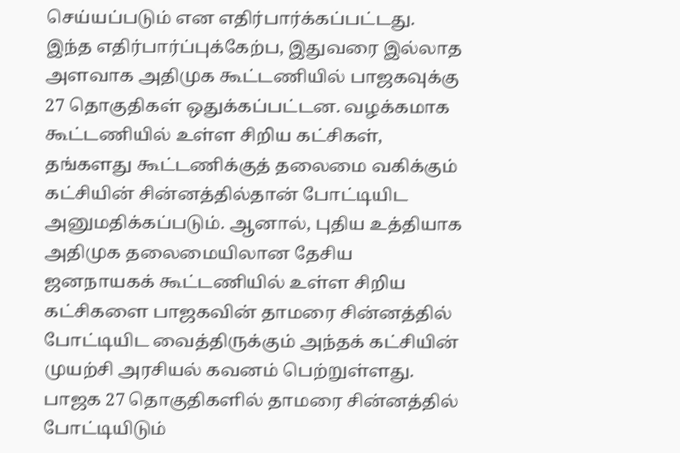செய்யப்படும் என எதிர்பார்க்கப்பட்டது. இந்த எதிர்பார்ப்புக்கேற்ப, இதுவரை இல்லாத அளவாக அதிமுக கூட்டணியில் பாஜகவுக்கு 27 தொகுதிகள் ஒதுக்கப்பட்டன. வழக்கமாக கூட்டணியில் உள்ள சிறிய கட்சிகள், தங்களது கூட்டணிக்குத் தலைமை வகிக்கும் கட்சியின் சின்னத்தில்தான் போட்டியிட அனுமதிக்கப்படும். ஆனால், புதிய உத்தியாக அதிமுக தலைமையிலான தேசிய ஜனநாயகக் கூட்டணியில் உள்ள சிறிய கட்சிகளை பாஜகவின் தாமரை சின்னத்தில் போட்டியிட வைத்திருக்கும் அந்தக் கட்சியின் முயற்சி அரசியல் கவனம் பெற்றுள்ளது.
பாஜக 27 தொகுதிகளில் தாமரை சின்னத்தில் போட்டியிடும்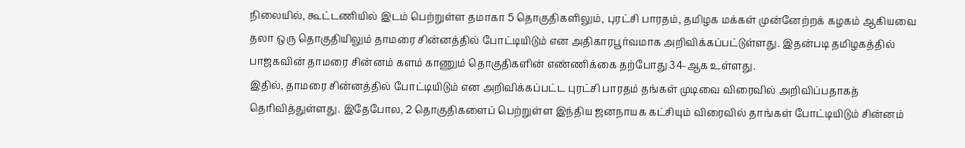நிலையில், கூட்டணியில் இடம் பெற்றுள்ள தமாகா 5 தொகுதிகளிலும், புரட்சி பாரதம், தமிழக மக்கள் முன்னேற்றக் கழகம் ஆகியவை தலா ஒரு தொகுதியிலும் தாமரை சின்னத்தில் போட்டியிடும் என அதிகாரபூர்வமாக அறிவிக்கப்பட்டுள்ளது. இதன்படி தமிழகத்தில் பாஜகவின் தாமரை சின்னம் களம் காணும் தொகுதிகளின் எண்ணிக்கை தற்போது 34-ஆக உள்ளது.
இதில், தாமரை சின்னத்தில் போட்டியிடும் என அறிவிக்கப்பட்ட புரட்சி பாரதம் தங்கள் முடிவை விரைவில் அறிவிப்பதாகத் தெரிவித்துள்ளது. இதேபோல, 2 தொகுதிகளைப் பெற்றுள்ள இந்திய ஜனநாயக கட்சியும் விரைவில் தாங்கள் போட்டியிடும் சின்னம்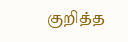குறித்த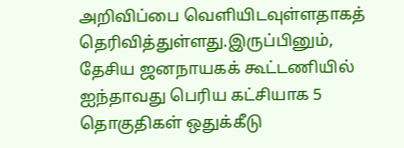அறிவிப்பை வெளியிடவுள்ளதாகத் தெரிவித்துள்ளது.இருப்பினும், தேசிய ஜனநாயகக் கூட்டணியில் ஐந்தாவது பெரிய கட்சியாக 5 தொகுதிகள் ஒதுக்கீடு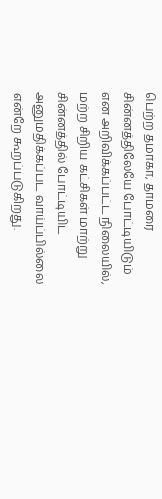பெற்ற தமாகா, தாமரை சின்னத்திலேயே போட்டியிடும் என அறிவிக்கப்பட்ட நிலையில், மற்ற சிறிய கட்சிகள் மாற்று சின்னத்தில் போட்டியிட அனுமதிக்கப்பட வாய்ப்பில்லை என்றே கூறப்படுகிறது.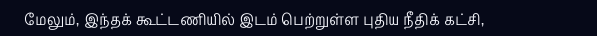மேலும், இந்தக் கூட்டணியில் இடம் பெற்றுள்ள புதிய நீதிக் கட்சி,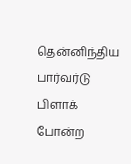தென்னிந்திய பார்வர்டு பிளாக் போன்ற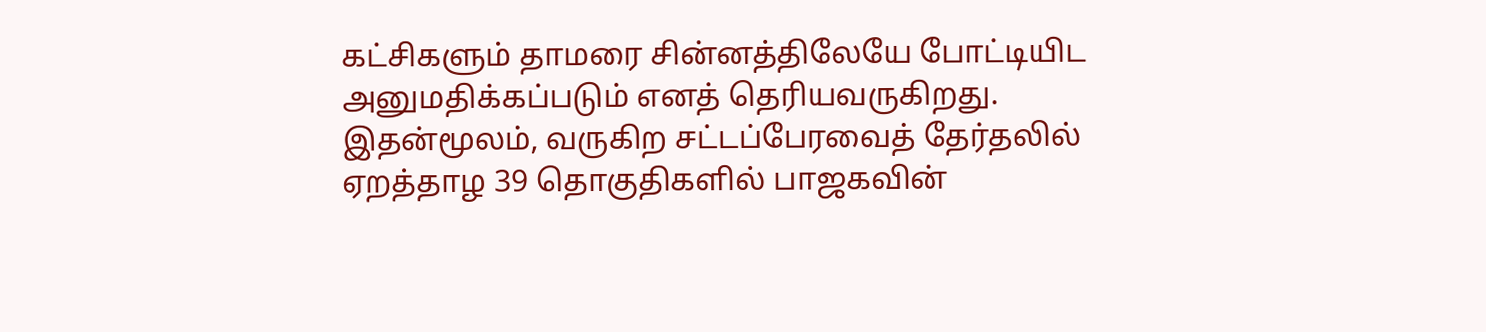கட்சிகளும் தாமரை சின்னத்திலேயே போட்டியிட அனுமதிக்கப்படும் எனத் தெரியவருகிறது. இதன்மூலம், வருகிற சட்டப்பேரவைத் தேர்தலில் ஏறத்தாழ 39 தொகுதிகளில் பாஜகவின்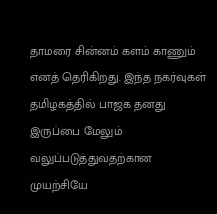தாமரை சின்னம் களம் காணும் எனத் தெரிகிறது. இந்த நகர்வுகள் தமிழகத்தில் பாஜக தனது இருப்பை மேலும் வலுப்படுத்துவதற்கான முயற்சியே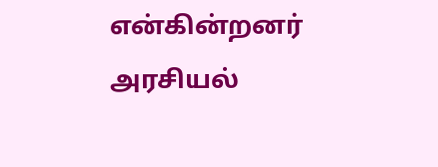என்கின்றனர் அரசியல்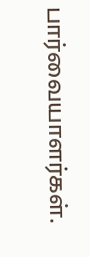பார்வையாளர்கள்.